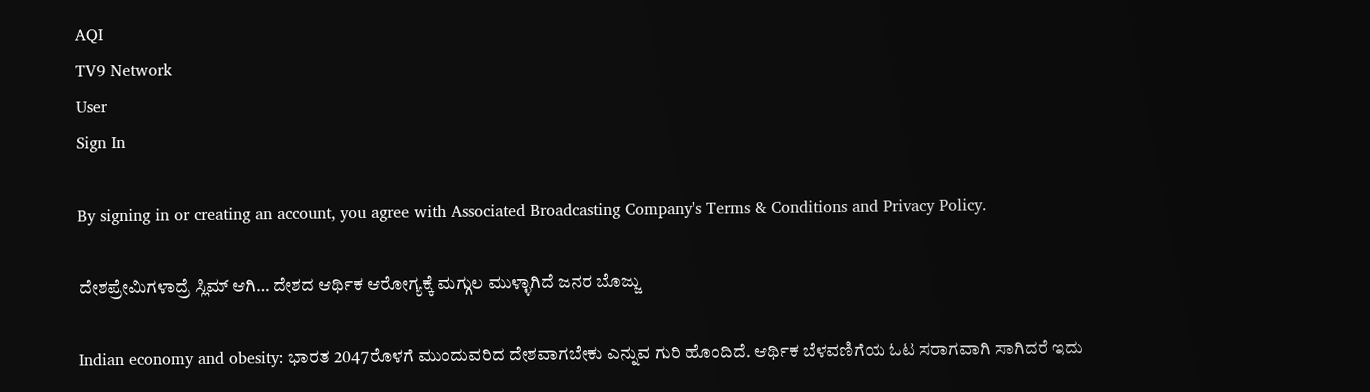AQI
TV9 Network
User
Sign In

By signing in or creating an account, you agree with Associated Broadcasting Company's Terms & Conditions and Privacy Policy.

ದೇಶಪ್ರೇಮಿಗಳಾದ್ರೆ ಸ್ಲಿಮ್ ಆಗಿ… ದೇಶದ ಆರ್ಥಿಕ ಆರೋಗ್ಯಕ್ಕೆ ಮಗ್ಗುಲ ಮುಳ್ಳಾಗಿದೆ ಜನರ ಬೊಜ್ಜು

Indian economy and obesity: ಭಾರತ 2047ರೊಳಗೆ ಮುಂದುವರಿದ ದೇಶವಾಗಬೇಕು ಎನ್ನುವ ಗುರಿ ಹೊಂದಿದೆ. ಆರ್ಥಿಕ ಬೆಳವಣಿಗೆಯ ಓಟ ಸರಾಗವಾಗಿ ಸಾಗಿದರೆ ಇದು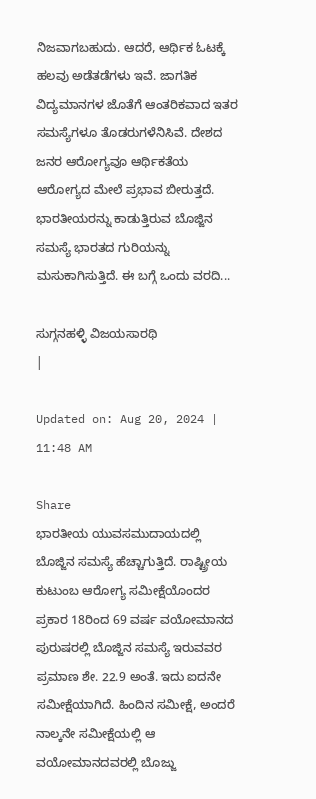ನಿಜವಾಗಬಹುದು. ಆದರೆ, ಆರ್ಥಿಕ ಓಟಕ್ಕೆ ಹಲವು ಅಡೆತಡೆಗಳು ಇವೆ. ಜಾಗತಿಕ ವಿದ್ಯಮಾನಗಳ ಜೊತೆಗೆ ಆಂತರಿಕವಾದ ಇತರ ಸಮಸ್ಯೆಗಳೂ ತೊಡರುಗಳೆನಿಸಿವೆ. ದೇಶದ ಜನರ ಆರೋಗ್ಯವೂ ಆರ್ಥಿಕತೆಯ ಆರೋಗ್ಯದ ಮೇಲೆ ಪ್ರಭಾವ ಬೀರುತ್ತದೆ. ಭಾರತೀಯರನ್ನು ಕಾಡುತ್ತಿರುವ ಬೊಜ್ಜಿನ ಸಮಸ್ಯೆ ಭಾರತದ ಗುರಿಯನ್ನು ಮಸುಕಾಗಿಸುತ್ತಿದೆ. ಈ ಬಗ್ಗೆ ಒಂದು ವರದಿ...

ಸುಗ್ಗನಹಳ್ಳಿ ವಿಜಯಸಾರಥಿ
|

Updated on: Aug 20, 2024 | 11:48 AM

Share
ಭಾರತೀಯ ಯುವಸಮುದಾಯದಲ್ಲಿ ಬೊಜ್ಜಿನ ಸಮಸ್ಯೆ ಹೆಚ್ಚಾಗುತ್ತಿದೆ. ರಾಷ್ಟ್ರೀಯ ಕುಟುಂಬ ಆರೋಗ್ಯ ಸಮೀಕ್ಷೆಯೊಂದರ ಪ್ರಕಾರ 18ರಿಂದ 69 ವರ್ಷ ವಯೋಮಾನದ ಪುರುಷರಲ್ಲಿ ಬೊಜ್ಜಿನ ಸಮಸ್ಯೆ ಇರುವವರ ಪ್ರಮಾಣ ಶೇ. 22.9 ಅಂತೆ. ಇದು ಐದನೇ ಸಮೀಕ್ಷೆಯಾಗಿದೆ. ಹಿಂದಿನ ಸಮೀಕ್ಷೆ, ಅಂದರೆ ನಾಲ್ಕನೇ ಸಮೀಕ್ಷೆಯಲ್ಲಿ ಆ ವಯೋಮಾನದವರಲ್ಲಿ ಬೊಜ್ಜು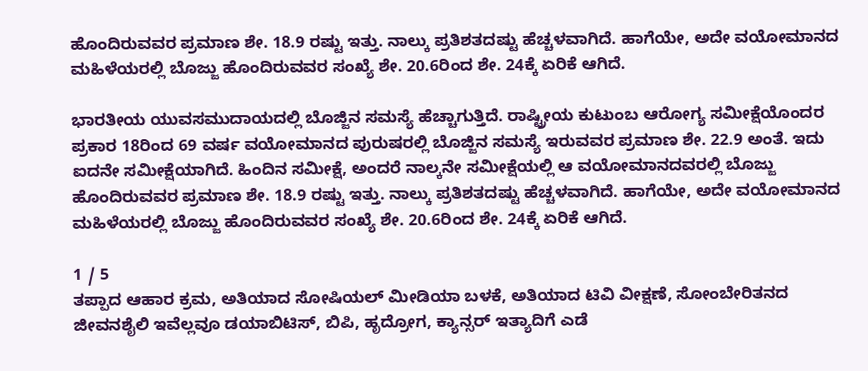ಹೊಂದಿರುವವರ ಪ್ರಮಾಣ ಶೇ. 18.9 ರಷ್ಟು ಇತ್ತು. ನಾಲ್ಕು ಪ್ರತಿಶತದಷ್ಟು ಹೆಚ್ಚಳವಾಗಿದೆ. ಹಾಗೆಯೇ, ಅದೇ ವಯೋಮಾನದ ಮಹಿಳೆಯರಲ್ಲಿ ಬೊಜ್ಜು ಹೊಂದಿರುವವರ ಸಂಖ್ಯೆ ಶೇ. 20.6ರಿಂದ ಶೇ. 24ಕ್ಕೆ ಏರಿಕೆ ಆಗಿದೆ.

ಭಾರತೀಯ ಯುವಸಮುದಾಯದಲ್ಲಿ ಬೊಜ್ಜಿನ ಸಮಸ್ಯೆ ಹೆಚ್ಚಾಗುತ್ತಿದೆ. ರಾಷ್ಟ್ರೀಯ ಕುಟುಂಬ ಆರೋಗ್ಯ ಸಮೀಕ್ಷೆಯೊಂದರ ಪ್ರಕಾರ 18ರಿಂದ 69 ವರ್ಷ ವಯೋಮಾನದ ಪುರುಷರಲ್ಲಿ ಬೊಜ್ಜಿನ ಸಮಸ್ಯೆ ಇರುವವರ ಪ್ರಮಾಣ ಶೇ. 22.9 ಅಂತೆ. ಇದು ಐದನೇ ಸಮೀಕ್ಷೆಯಾಗಿದೆ. ಹಿಂದಿನ ಸಮೀಕ್ಷೆ, ಅಂದರೆ ನಾಲ್ಕನೇ ಸಮೀಕ್ಷೆಯಲ್ಲಿ ಆ ವಯೋಮಾನದವರಲ್ಲಿ ಬೊಜ್ಜು ಹೊಂದಿರುವವರ ಪ್ರಮಾಣ ಶೇ. 18.9 ರಷ್ಟು ಇತ್ತು. ನಾಲ್ಕು ಪ್ರತಿಶತದಷ್ಟು ಹೆಚ್ಚಳವಾಗಿದೆ. ಹಾಗೆಯೇ, ಅದೇ ವಯೋಮಾನದ ಮಹಿಳೆಯರಲ್ಲಿ ಬೊಜ್ಜು ಹೊಂದಿರುವವರ ಸಂಖ್ಯೆ ಶೇ. 20.6ರಿಂದ ಶೇ. 24ಕ್ಕೆ ಏರಿಕೆ ಆಗಿದೆ.

1 / 5
ತಪ್ಪಾದ ಆಹಾರ ಕ್ರಮ, ಅತಿಯಾದ ಸೋಷಿಯಲ್ ಮೀಡಿಯಾ ಬಳಕೆ, ಅತಿಯಾದ ಟಿವಿ ವೀಕ್ಷಣೆ, ಸೋಂಬೇರಿತನದ ಜೀವನಶೈಲಿ ಇವೆಲ್ಲವೂ ಡಯಾಬಿಟಿಸ್, ಬಿಪಿ, ಹೃದ್ರೋಗ, ಕ್ಯಾನ್ಸರ್ ಇತ್ಯಾದಿಗೆ ಎಡೆ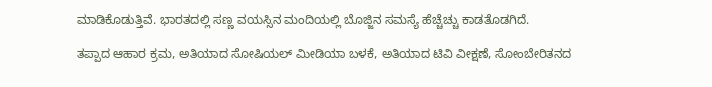ಮಾಡಿಕೊಡುತ್ತಿವೆ. ಭಾರತದಲ್ಲಿ ಸಣ್ಣ ವಯಸ್ಸಿನ ಮಂದಿಯಲ್ಲಿ ಬೊಜ್ಜಿನ ಸಮಸ್ಯೆ ಹೆಚ್ಚೆಚ್ಚು ಕಾಡತೊಡಗಿದೆ.

ತಪ್ಪಾದ ಆಹಾರ ಕ್ರಮ, ಅತಿಯಾದ ಸೋಷಿಯಲ್ ಮೀಡಿಯಾ ಬಳಕೆ, ಅತಿಯಾದ ಟಿವಿ ವೀಕ್ಷಣೆ, ಸೋಂಬೇರಿತನದ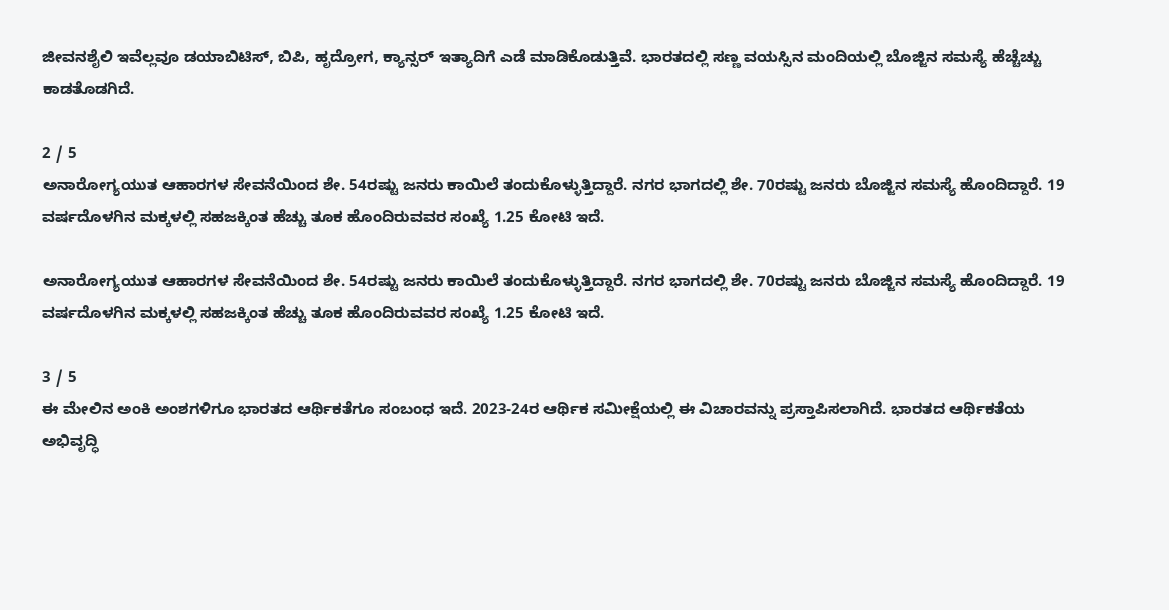ಜೀವನಶೈಲಿ ಇವೆಲ್ಲವೂ ಡಯಾಬಿಟಿಸ್, ಬಿಪಿ, ಹೃದ್ರೋಗ, ಕ್ಯಾನ್ಸರ್ ಇತ್ಯಾದಿಗೆ ಎಡೆ ಮಾಡಿಕೊಡುತ್ತಿವೆ. ಭಾರತದಲ್ಲಿ ಸಣ್ಣ ವಯಸ್ಸಿನ ಮಂದಿಯಲ್ಲಿ ಬೊಜ್ಜಿನ ಸಮಸ್ಯೆ ಹೆಚ್ಚೆಚ್ಚು ಕಾಡತೊಡಗಿದೆ.

2 / 5
ಅನಾರೋಗ್ಯಯುತ ಆಹಾರಗಳ ಸೇವನೆಯಿಂದ ಶೇ. 54ರಷ್ಟು ಜನರು ಕಾಯಿಲೆ ತಂದುಕೊಳ್ಳುತ್ತಿದ್ದಾರೆ. ನಗರ ಭಾಗದಲ್ಲಿ ಶೇ. 70ರಷ್ಟು ಜನರು ಬೊಜ್ಜಿನ ಸಮಸ್ಯೆ ಹೊಂದಿದ್ದಾರೆ. 19 ವರ್ಷದೊಳಗಿನ ಮಕ್ಕಳಲ್ಲಿ ಸಹಜಕ್ಕಿಂತ ಹೆಚ್ಚು ತೂಕ ಹೊಂದಿರುವವರ ಸಂಖ್ಯೆ 1.25 ಕೋಟಿ ಇದೆ.

ಅನಾರೋಗ್ಯಯುತ ಆಹಾರಗಳ ಸೇವನೆಯಿಂದ ಶೇ. 54ರಷ್ಟು ಜನರು ಕಾಯಿಲೆ ತಂದುಕೊಳ್ಳುತ್ತಿದ್ದಾರೆ. ನಗರ ಭಾಗದಲ್ಲಿ ಶೇ. 70ರಷ್ಟು ಜನರು ಬೊಜ್ಜಿನ ಸಮಸ್ಯೆ ಹೊಂದಿದ್ದಾರೆ. 19 ವರ್ಷದೊಳಗಿನ ಮಕ್ಕಳಲ್ಲಿ ಸಹಜಕ್ಕಿಂತ ಹೆಚ್ಚು ತೂಕ ಹೊಂದಿರುವವರ ಸಂಖ್ಯೆ 1.25 ಕೋಟಿ ಇದೆ.

3 / 5
ಈ ಮೇಲಿನ ಅಂಕಿ ಅಂಶಗಳಿಗೂ ಭಾರತದ ಆರ್ಥಿಕತೆಗೂ ಸಂಬಂಧ ಇದೆ. 2023-24ರ ಆರ್ಥಿಕ ಸಮೀಕ್ಷೆಯಲ್ಲಿ ಈ ವಿಚಾರವನ್ನು ಪ್ರಸ್ತಾಪಿಸಲಾಗಿದೆ. ಭಾರತದ ಆರ್ಥಿಕತೆಯ ಅಭಿವೃದ್ಧಿ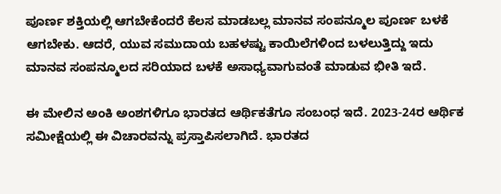ಪೂರ್ಣ ಶಕ್ತಿಯಲ್ಲಿ ಆಗಬೇಕೆಂದರೆ ಕೆಲಸ ಮಾಡಬಲ್ಲ ಮಾನವ ಸಂಪನ್ಮೂಲ ಪೂರ್ಣ ಬಳಕೆ ಆಗಬೇಕು. ಆದರೆ, ಯುವ ಸಮುದಾಯ ಬಹಳಷ್ಟು ಕಾಯಿಲೆಗಳಿಂದ ಬಳಲುತ್ತಿದ್ದು ಇದು ಮಾನವ ಸಂಪನ್ಮೂಲದ ಸರಿಯಾದ ಬಳಕೆ ಅಸಾಧ್ಯವಾಗುವಂತೆ ಮಾಡುವ ಭೀತಿ ಇದೆ.

ಈ ಮೇಲಿನ ಅಂಕಿ ಅಂಶಗಳಿಗೂ ಭಾರತದ ಆರ್ಥಿಕತೆಗೂ ಸಂಬಂಧ ಇದೆ. 2023-24ರ ಆರ್ಥಿಕ ಸಮೀಕ್ಷೆಯಲ್ಲಿ ಈ ವಿಚಾರವನ್ನು ಪ್ರಸ್ತಾಪಿಸಲಾಗಿದೆ. ಭಾರತದ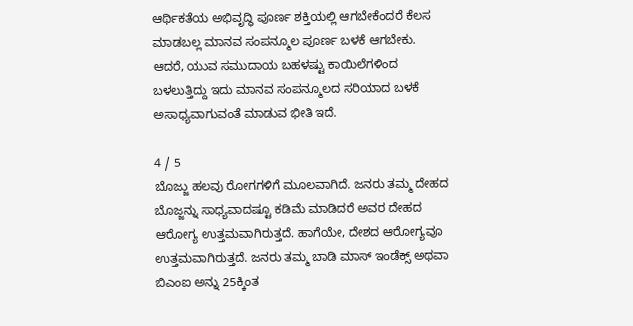ಆರ್ಥಿಕತೆಯ ಅಭಿವೃದ್ಧಿ ಪೂರ್ಣ ಶಕ್ತಿಯಲ್ಲಿ ಆಗಬೇಕೆಂದರೆ ಕೆಲಸ ಮಾಡಬಲ್ಲ ಮಾನವ ಸಂಪನ್ಮೂಲ ಪೂರ್ಣ ಬಳಕೆ ಆಗಬೇಕು. ಆದರೆ, ಯುವ ಸಮುದಾಯ ಬಹಳಷ್ಟು ಕಾಯಿಲೆಗಳಿಂದ ಬಳಲುತ್ತಿದ್ದು ಇದು ಮಾನವ ಸಂಪನ್ಮೂಲದ ಸರಿಯಾದ ಬಳಕೆ ಅಸಾಧ್ಯವಾಗುವಂತೆ ಮಾಡುವ ಭೀತಿ ಇದೆ.

4 / 5
ಬೊಜ್ಜು ಹಲವು ರೋಗಗಳಿಗೆ ಮೂಲವಾಗಿದೆ. ಜನರು ತಮ್ಮ ದೇಹದ ಬೊಜ್ಜನ್ನು ಸಾಧ್ಯವಾದಷ್ಟೂ ಕಡಿಮೆ ಮಾಡಿದರೆ ಅವರ ದೇಹದ ಆರೋಗ್ಯ ಉತ್ತಮವಾಗಿರುತ್ತದೆ. ಹಾಗೆಯೇ, ದೇಶದ ಆರೋಗ್ಯವೂ ಉತ್ತಮವಾಗಿರುತ್ತದೆ. ಜನರು ತಮ್ಮ ಬಾಡಿ ಮಾಸ್ ಇಂಡೆಕ್ಸ್ ಅಥವಾ ಬಿಎಂಐ ಅನ್ನು 25ಕ್ಕಿಂತ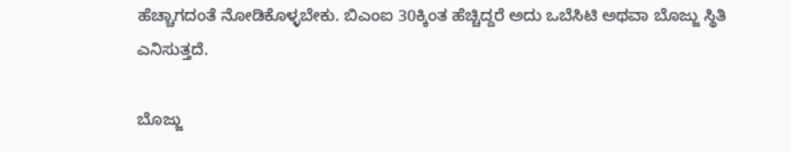ಹೆಚ್ಚಾಗದಂತೆ ನೋಡಿಕೊಳ್ಳಬೇಕು. ಬಿಎಂಐ 30ಕ್ಕಿಂತ ಹೆಚ್ಚಿದ್ದರೆ ಅದು ಒಬೆಸಿಟಿ ಅಥವಾ ಬೊಜ್ಜು ಸ್ಥಿತಿ ಎನಿಸುತ್ತದೆ.

ಬೊಜ್ಜು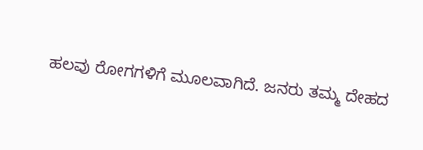ಹಲವು ರೋಗಗಳಿಗೆ ಮೂಲವಾಗಿದೆ. ಜನರು ತಮ್ಮ ದೇಹದ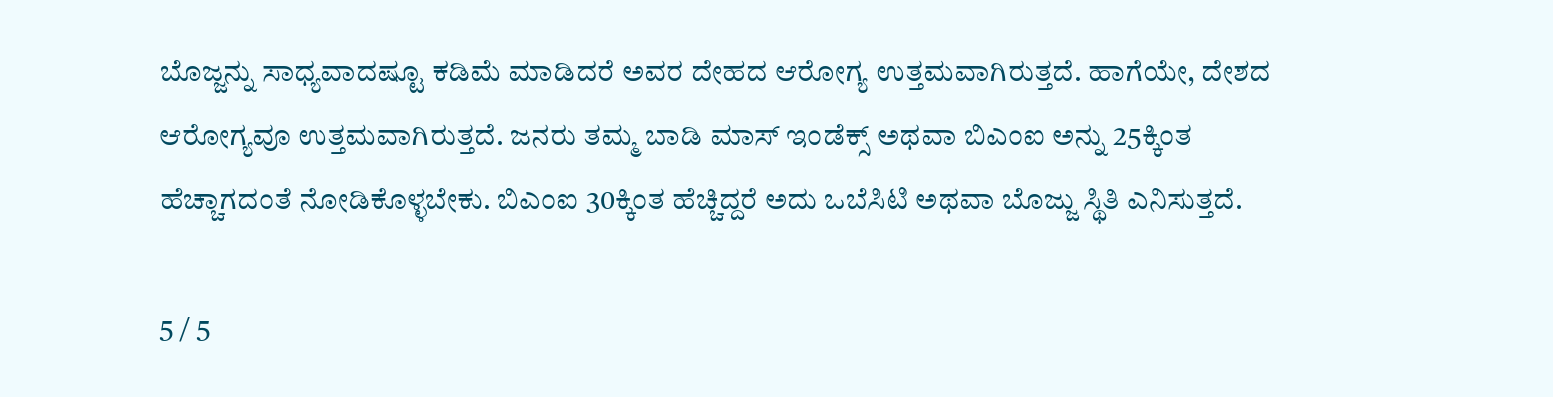ಬೊಜ್ಜನ್ನು ಸಾಧ್ಯವಾದಷ್ಟೂ ಕಡಿಮೆ ಮಾಡಿದರೆ ಅವರ ದೇಹದ ಆರೋಗ್ಯ ಉತ್ತಮವಾಗಿರುತ್ತದೆ. ಹಾಗೆಯೇ, ದೇಶದ ಆರೋಗ್ಯವೂ ಉತ್ತಮವಾಗಿರುತ್ತದೆ. ಜನರು ತಮ್ಮ ಬಾಡಿ ಮಾಸ್ ಇಂಡೆಕ್ಸ್ ಅಥವಾ ಬಿಎಂಐ ಅನ್ನು 25ಕ್ಕಿಂತ ಹೆಚ್ಚಾಗದಂತೆ ನೋಡಿಕೊಳ್ಳಬೇಕು. ಬಿಎಂಐ 30ಕ್ಕಿಂತ ಹೆಚ್ಚಿದ್ದರೆ ಅದು ಒಬೆಸಿಟಿ ಅಥವಾ ಬೊಜ್ಜು ಸ್ಥಿತಿ ಎನಿಸುತ್ತದೆ.

5 / 5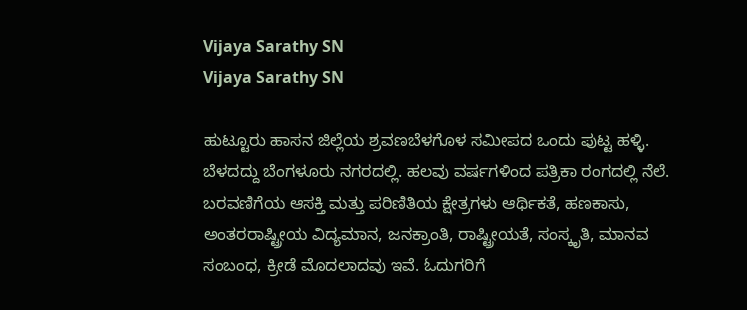Vijaya Sarathy SN
Vijaya Sarathy SN

ಹುಟ್ಟೂರು ಹಾಸನ ಜಿಲ್ಲೆಯ ಶ್ರವಣಬೆಳಗೊಳ ಸಮೀಪದ ಒಂದು ಪುಟ್ಟ ಹಳ್ಳಿ. ಬೆಳದದ್ದು ಬೆಂಗಳೂರು ನಗರದಲ್ಲಿ. ಹಲವು ವರ್ಷಗಳಿಂದ ಪತ್ರಿಕಾ ರಂಗದಲ್ಲಿ ನೆಲೆ. ಬರವಣಿಗೆಯ ಆಸಕ್ತಿ ಮತ್ತು ಪರಿಣಿತಿಯ ಕ್ಷೇತ್ರಗಳು ಆರ್ಥಿಕತೆ, ಹಣಕಾಸು, ಅಂತರರಾಷ್ಟ್ರೀಯ ವಿದ್ಯಮಾನ, ಜನಕ್ರಾಂತಿ, ರಾಷ್ಟ್ರೀಯತೆ, ಸಂಸ್ಕೃತಿ, ಮಾನವ ಸಂಬಂಧ, ಕ್ರೀಡೆ ಮೊದಲಾದವು ಇವೆ. ಓದುಗರಿಗೆ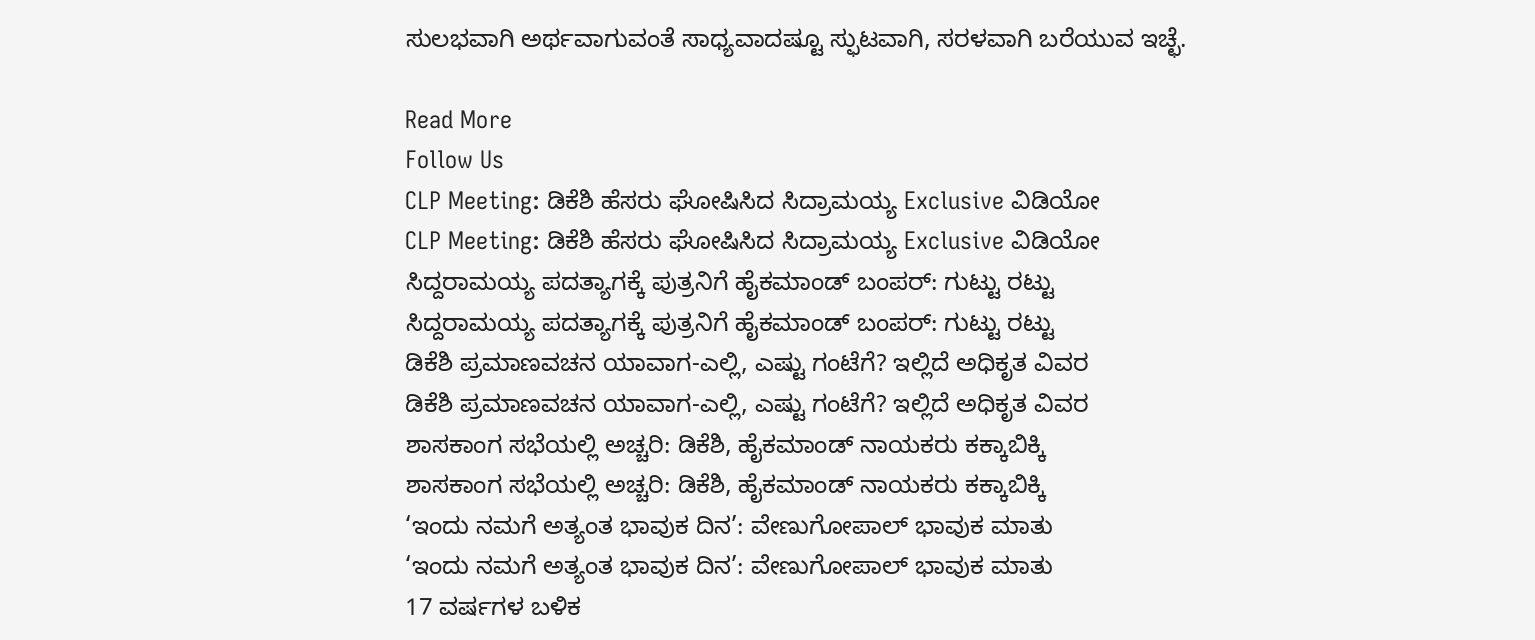ಸುಲಭವಾಗಿ ಅರ್ಥವಾಗುವಂತೆ ಸಾಧ್ಯವಾದಷ್ಟೂ ಸ್ಫುಟವಾಗಿ, ಸರಳವಾಗಿ ಬರೆಯುವ ಇಚ್ಛೆ.

Read More
Follow Us
CLP Meeting: ಡಿಕೆಶಿ ಹೆಸರು ಘೋಷಿಸಿದ ಸಿದ್ರಾಮಯ್ಯ Exclusive ವಿಡಿಯೋ
CLP Meeting: ಡಿಕೆಶಿ ಹೆಸರು ಘೋಷಿಸಿದ ಸಿದ್ರಾಮಯ್ಯ Exclusive ವಿಡಿಯೋ
ಸಿದ್ದರಾಮಯ್ಯ ಪದತ್ಯಾಗಕ್ಕೆ ಪುತ್ರನಿಗೆ ಹೈಕಮಾಂಡ್ ಬಂಪರ್: ಗುಟ್ಟು ರಟ್ಟು
ಸಿದ್ದರಾಮಯ್ಯ ಪದತ್ಯಾಗಕ್ಕೆ ಪುತ್ರನಿಗೆ ಹೈಕಮಾಂಡ್ ಬಂಪರ್: ಗುಟ್ಟು ರಟ್ಟು
ಡಿಕೆಶಿ ಪ್ರಮಾಣವಚನ ಯಾವಾಗ-ಎಲ್ಲಿ, ಎಷ್ಟು ಗಂಟೆಗೆ? ಇಲ್ಲಿದೆ ಅಧಿಕೃತ ವಿವರ
ಡಿಕೆಶಿ ಪ್ರಮಾಣವಚನ ಯಾವಾಗ-ಎಲ್ಲಿ, ಎಷ್ಟು ಗಂಟೆಗೆ? ಇಲ್ಲಿದೆ ಅಧಿಕೃತ ವಿವರ
ಶಾಸಕಾಂಗ ಸಭೆಯಲ್ಲಿ ಅಚ್ಚರಿ: ಡಿಕೆಶಿ, ಹೈಕಮಾಂಡ್ ನಾಯಕರು ಕಕ್ಕಾಬಿಕ್ಕಿ
ಶಾಸಕಾಂಗ ಸಭೆಯಲ್ಲಿ ಅಚ್ಚರಿ: ಡಿಕೆಶಿ, ಹೈಕಮಾಂಡ್ ನಾಯಕರು ಕಕ್ಕಾಬಿಕ್ಕಿ
‘ಇಂದು ನಮಗೆ ಅತ್ಯಂತ ಭಾವುಕ ದಿನ’: ವೇಣುಗೋಪಾಲ್ ಭಾವುಕ ಮಾತು
‘ಇಂದು ನಮಗೆ ಅತ್ಯಂತ ಭಾವುಕ ದಿನ’: ವೇಣುಗೋಪಾಲ್ ಭಾವುಕ ಮಾತು
17 ವರ್ಷಗಳ ಬಳಿಕ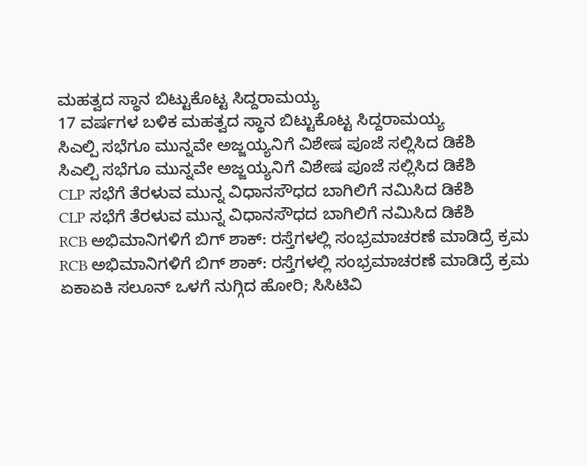ಮಹತ್ವದ ಸ್ಥಾನ ಬಿಟ್ಟುಕೊಟ್ಟ ಸಿದ್ದರಾಮಯ್ಯ
17 ವರ್ಷಗಳ ಬಳಿಕ ಮಹತ್ವದ ಸ್ಥಾನ ಬಿಟ್ಟುಕೊಟ್ಟ ಸಿದ್ದರಾಮಯ್ಯ
ಸಿಎಲ್ಪಿ ಸಭೆಗೂ ಮುನ್ನವೇ ಅಜ್ಜಯ್ಯನಿಗೆ ವಿಶೇಷ ಪೂಜೆ ಸಲ್ಲಿಸಿದ ಡಿಕೆಶಿ
ಸಿಎಲ್ಪಿ ಸಭೆಗೂ ಮುನ್ನವೇ ಅಜ್ಜಯ್ಯನಿಗೆ ವಿಶೇಷ ಪೂಜೆ ಸಲ್ಲಿಸಿದ ಡಿಕೆಶಿ
CLP ಸಭೆಗೆ ತೆರಳುವ ಮುನ್ನ ವಿಧಾನಸೌಧದ ಬಾಗಿಲಿಗೆ ನಮಿಸಿದ ಡಿಕೆಶಿ
CLP ಸಭೆಗೆ ತೆರಳುವ ಮುನ್ನ ವಿಧಾನಸೌಧದ ಬಾಗಿಲಿಗೆ ನಮಿಸಿದ ಡಿಕೆಶಿ
RCB ಅಭಿಮಾನಿಗಳಿಗೆ ಬಿಗ್ ಶಾಕ್: ರಸ್ತೆಗಳಲ್ಲಿ ಸಂಭ್ರಮಾಚರಣೆ ಮಾಡಿದ್ರೆ ಕ್ರಮ
RCB ಅಭಿಮಾನಿಗಳಿಗೆ ಬಿಗ್ ಶಾಕ್: ರಸ್ತೆಗಳಲ್ಲಿ ಸಂಭ್ರಮಾಚರಣೆ ಮಾಡಿದ್ರೆ ಕ್ರಮ
ಏಕಾಏಕಿ ಸಲೂನ್ ಒಳಗೆ ನುಗ್ಗಿದ ಹೋರಿ; ಸಿಸಿಟಿವಿ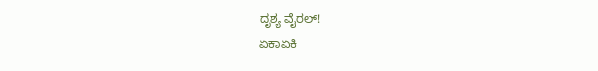ದೃಶ್ಯ ವೈರಲ್!
ಏಕಾಏಕಿ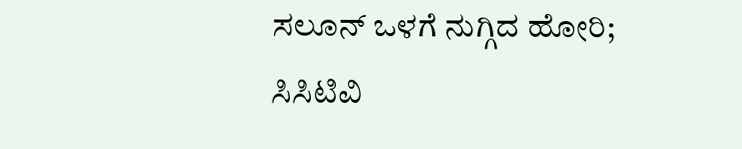ಸಲೂನ್ ಒಳಗೆ ನುಗ್ಗಿದ ಹೋರಿ; ಸಿಸಿಟಿವಿ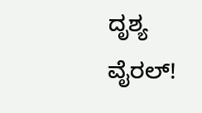ದೃಶ್ಯ ವೈರಲ್!